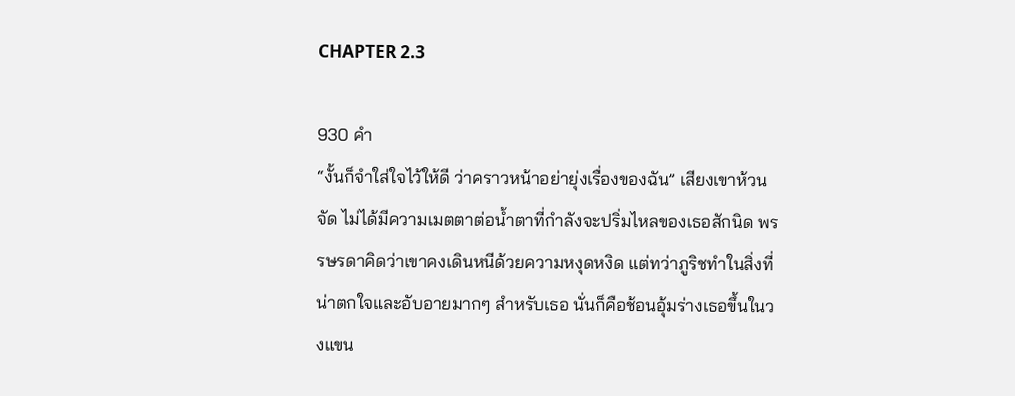CHAPTER 2.3

930 คำ
“งั้นก็จำใส่ใจไว้ให้ดี ว่าคราวหน้าอย่ายุ่งเรื่องของฉัน” เสียงเขาห้วนจัด ไม่ได้มีความเมตตาต่อน้ำตาที่กำลังจะปริ่มไหลของเธอสักนิด พรรษรดาคิดว่าเขาคงเดินหนีด้วยความหงุดหงิด แต่ทว่าภูริชทำในสิ่งที่น่าตกใจและอับอายมากๆ สำหรับเธอ นั่นก็คือช้อนอุ้มร่างเธอขึ้นในวงแขน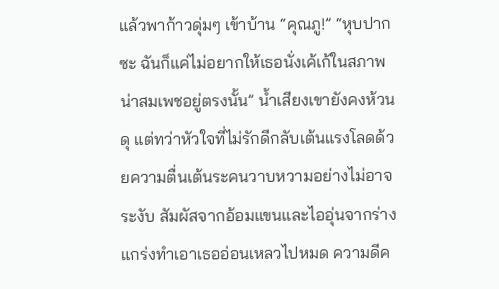แล้วพาก้าวดุ่มๆ เข้าบ้าน “คุณภู!” “หุบปากซะ ฉันก็แค่ไม่อยากให้เธอนั่งเค้เก้ในสภาพน่าสมเพชอยู่ตรงนั้น” น้ำเสียงเขายังคงห้วนดุ แต่ทว่าหัวใจที่ไม่รักดีกลับเต้นแรงโลดด้วยความตื่นเต้นระคนวาบหวามอย่างไม่อาจระงับ สัมผัสจากอ้อมแขนและไออุ่นจากร่างแกร่งทำเอาเธออ่อนเหลวไปหมด ความดีค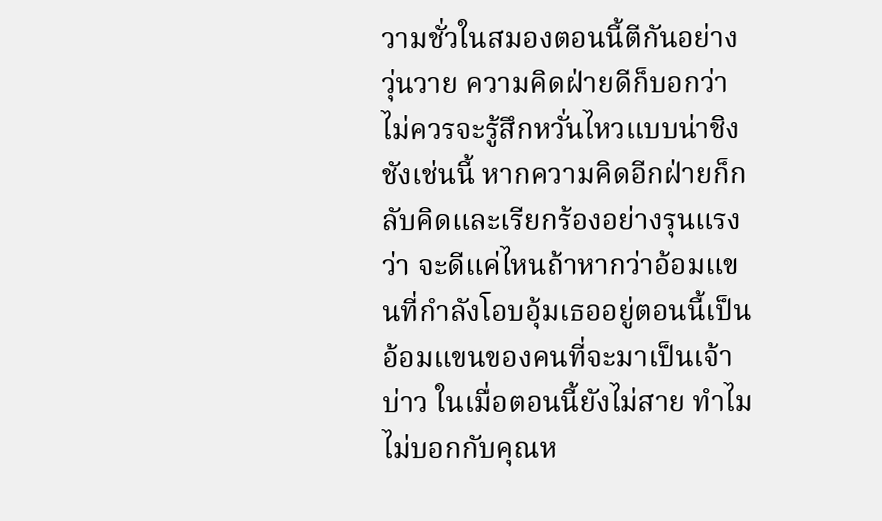วามชั่วในสมองตอนนี้ตีกันอย่างวุ่นวาย ความคิดฝ่ายดีก็บอกว่าไม่ควรจะรู้สึกหวั่นไหวแบบน่าชิงชังเช่นนี้ หากความคิดอีกฝ่ายก็กลับคิดและเรียกร้องอย่างรุนแรงว่า จะดีแค่ไหนถ้าหากว่าอ้อมแขนที่กำลังโอบอุ้มเธออยู่ตอนนี้เป็นอ้อมแขนของคนที่จะมาเป็นเจ้าบ่าว ในเมื่อตอนนี้ยังไม่สาย ทำไมไม่บอกกับคุณห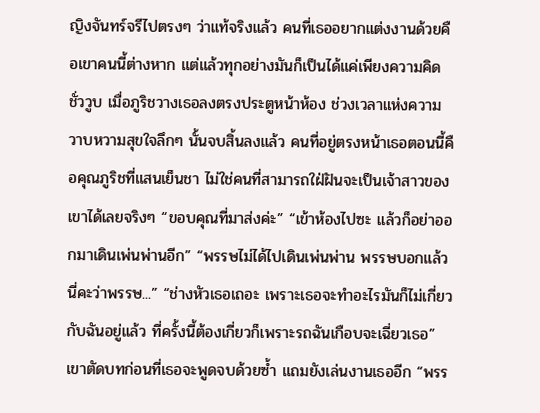ญิงจันทร์จรีไปตรงๆ ว่าแท้จริงแล้ว คนที่เธออยากแต่งงานด้วยคือเขาคนนี้ต่างหาก แต่แล้วทุกอย่างมันก็เป็นได้แค่เพียงความคิดชั่ววูบ เมื่อภูริชวางเธอลงตรงประตูหน้าห้อง ช่วงเวลาแห่งความวาบหวามสุขใจลึกๆ นั้นจบสิ้นลงแล้ว คนที่อยู่ตรงหน้าเธอตอนนี้คือคุณภูริชที่แสนเย็นชา ไม่ใช่คนที่สามารถใฝ่ฝันจะเป็นเจ้าสาวของเขาได้เลยจริงๆ “ขอบคุณที่มาส่งค่ะ” “เข้าห้องไปซะ แล้วก็อย่าออกมาเดินเพ่นพ่านอีก” “พรรษไม่ได้ไปเดินเพ่นพ่าน พรรษบอกแล้วนี่คะว่าพรรษ...” “ช่างหัวเธอเถอะ เพราะเธอจะทำอะไรมันก็ไม่เกี่ยวกับฉันอยู่แล้ว ที่ครั้งนี้ต้องเกี่ยวก็เพราะรถฉันเกือบจะเฉี่ยวเธอ” เขาตัดบทก่อนที่เธอจะพูดจบด้วยซ้ำ แถมยังเล่นงานเธออีก “พรร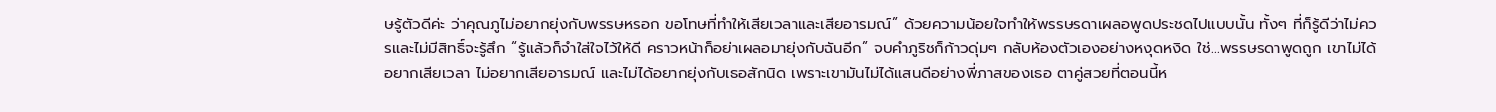ษรู้ตัวดีค่ะ ว่าคุณภูไม่อยากยุ่งกับพรรษหรอก ขอโทษที่ทำให้เสียเวลาและเสียอารมณ์” ด้วยความน้อยใจทำให้พรรษรดาเผลอพูดประชดไปแบบนั้น ทั้งๆ ที่ก็รู้ดีว่าไม่ควรและไม่มีสิทธิ์จะรู้สึก “รู้แล้วก็จำใส่ใจไว้ให้ดี คราวหน้าก็อย่าเผลอมายุ่งกับฉันอีก” จบคำภูริชก็ก้าวดุ่มๆ กลับห้องตัวเองอย่างหงุดหงิด ใช่...พรรษรดาพูดถูก เขาไม่ได้อยากเสียเวลา ไม่อยากเสียอารมณ์ และไม่ได้อยากยุ่งกับเธอสักนิด เพราะเขามันไม่ได้แสนดีอย่างพี่ภาสของเธอ ตาคู่สวยที่ตอนนี้ห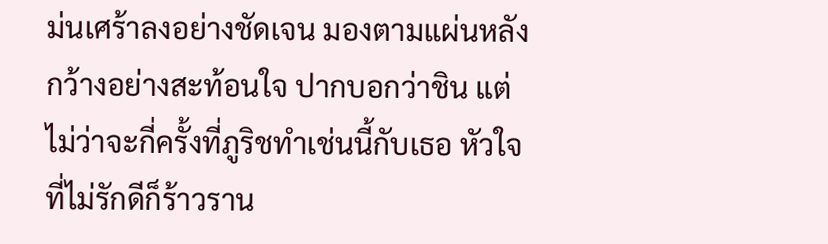ม่นเศร้าลงอย่างชัดเจน มองตามแผ่นหลังกว้างอย่างสะท้อนใจ ปากบอกว่าชิน แต่ไม่ว่าจะกี่ครั้งที่ภูริชทำเช่นนี้กับเธอ หัวใจที่ไม่รักดีก็ร้าวราน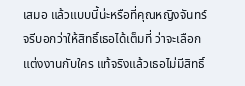เสมอ แล้วแบบนี้น่ะหรือที่คุณหญิงจันทร์จรีบอกว่าให้สิทธิ์เธอได้เต็มที่ ว่าจะเลือกแต่งงานกับใคร แท้จริงแล้วเธอไม่มีสิทธิ์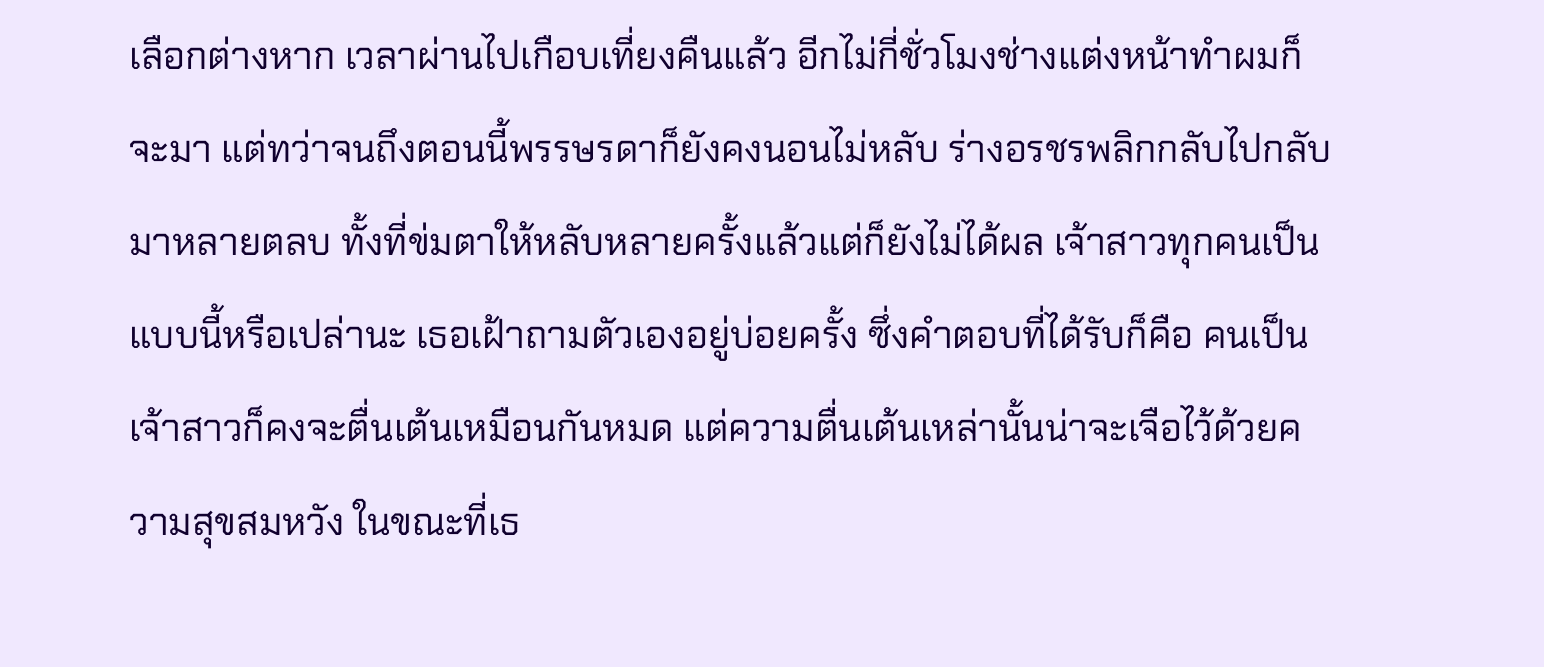เลือกต่างหาก เวลาผ่านไปเกือบเที่ยงคืนแล้ว อีกไม่กี่ชั่วโมงช่างแต่งหน้าทำผมก็จะมา แต่ทว่าจนถึงตอนนี้พรรษรดาก็ยังคงนอนไม่หลับ ร่างอรชรพลิกกลับไปกลับมาหลายตลบ ทั้งที่ข่มตาให้หลับหลายครั้งแล้วแต่ก็ยังไม่ได้ผล เจ้าสาวทุกคนเป็นแบบนี้หรือเปล่านะ เธอเฝ้าถามตัวเองอยู่บ่อยครั้ง ซึ่งคำตอบที่ได้รับก็คือ คนเป็นเจ้าสาวก็คงจะตื่นเต้นเหมือนกันหมด แต่ความตื่นเต้นเหล่านั้นน่าจะเจือไว้ด้วยความสุขสมหวัง ในขณะที่เธ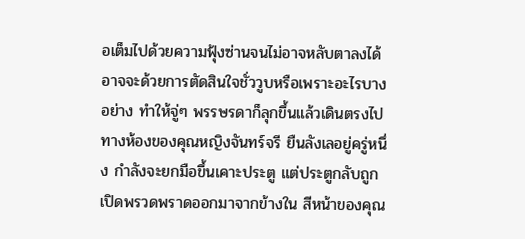อเต็มไปด้วยความฟุ้งซ่านจนไม่อาจหลับตาลงได้ อาจจะด้วยการตัดสินใจชั่ววูบหรือเพราะอะไรบางอย่าง ทำให้จู่ๆ พรรษรดาก็ลุกขึ้นแล้วเดินตรงไปทางห้องของคุณหญิงจันทร์จรี ยืนลังเลอยู่ครู่หนึ่ง กำลังจะยกมือขึ้นเคาะประตู แต่ประตูกลับถูกเปิดพรวดพราดออกมาจากข้างใน สีหน้าของคุณ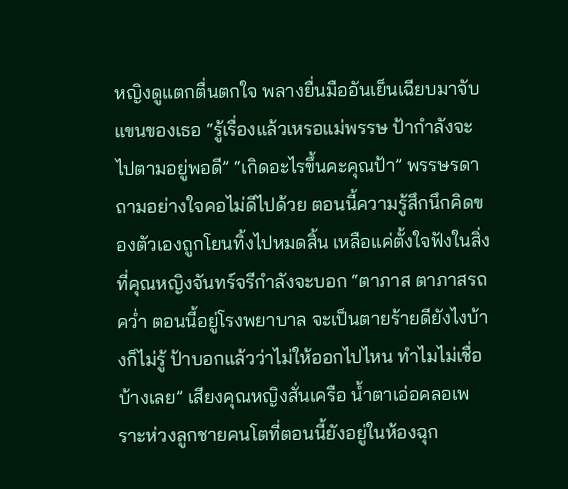หญิงดูแตกตื่นตกใจ พลางยื่นมืออันเย็นเฉียบมาจับแขนของเธอ “รู้เรื่องแล้วเหรอแม่พรรษ ป้ากำลังจะไปตามอยู่พอดี” “เกิดอะไรขึ้นคะคุณป้า” พรรษรดาถามอย่างใจคอไม่ดีไปด้วย ตอนนี้ความรู้สึกนึกคิดของตัวเองถูกโยนทิ้งไปหมดสิ้น เหลือแค่ตั้งใจฟังในสิ่งที่คุณหญิงจันทร์จรีกำลังจะบอก “ตาภาส ตาภาสรถคว่ำ ตอนนี้อยู่โรงพยาบาล จะเป็นตายร้ายดียังไงบ้างก็ไม่รู้ ป้าบอกแล้วว่าไม่ให้ออกไปไหน ทำไมไม่เชื่อบ้างเลย” เสียงคุณหญิงสั่นเครือ น้ำตาเอ่อคลอเพราะห่วงลูกชายคนโตที่ตอนนี้ยังอยู่ในห้องฉุก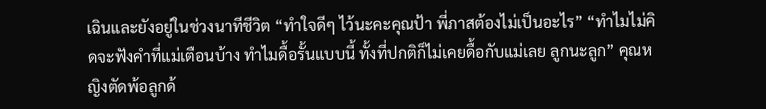เฉินและยังอยู่ในช่วงนาทีชีวิต “ทำใจดีๆ ไว้นะคะคุณป้า พี่ภาสต้องไม่เป็นอะไร” “ทำไมไม่คิดจะฟังคำที่แม่เตือนบ้าง ทำไมดื้อรั้นแบบนี้ ทั้งที่ปกติก็ไม่เคยดื้อกับแม่เลย ลูกนะลูก” คุณหญิงตัดพ้อลูกด้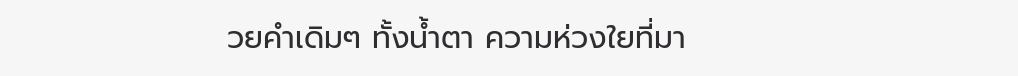วยคำเดิมๆ ทั้งน้ำตา ความห่วงใยที่มา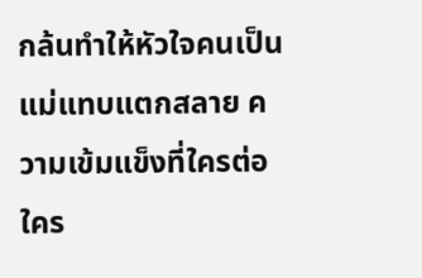กล้นทำให้หัวใจคนเป็นแม่แทบแตกสลาย ความเข้มแข็งที่ใครต่อใคร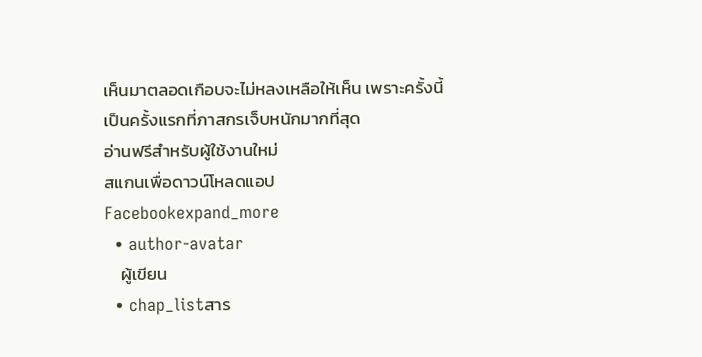เห็นมาตลอดเกือบจะไม่หลงเหลือให้เห็น เพราะครั้งนี้เป็นครั้งแรกที่ภาสกรเจ็บหนักมากที่สุด
อ่านฟรีสำหรับผู้ใช้งานใหม่
สแกนเพื่อดาวน์โหลดแอป
Facebookexpand_more
  • author-avatar
    ผู้เขียน
  • chap_listสาร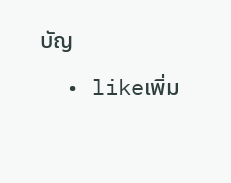บัญ
  • likeเพิ่ม